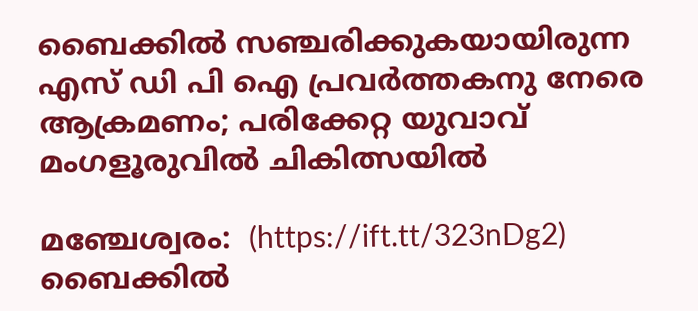ബൈക്കില്‍ സഞ്ചരിക്കുകയായിരുന്ന എസ് ഡി പി ഐ പ്രവര്‍ത്തകനു നേരെ ആക്രമണം; പരിക്കേറ്റ യുവാവ് മംഗളൂരുവില്‍ ചികിത്സയില്‍

മഞ്ചേശ്വരം:  (https://ift.tt/323nDg2) ബൈക്കില്‍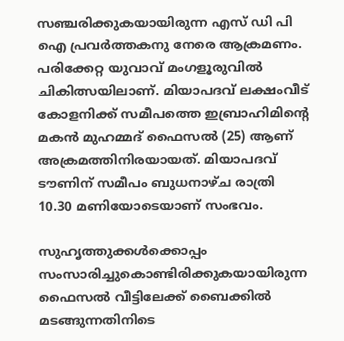സഞ്ചരിക്കുകയായിരുന്ന എസ് ഡി പി ഐ പ്രവര്‍ത്തകനു നേരെ ആക്രമണം. പരിക്കേറ്റ യുവാവ് മംഗളൂരുവില്‍ ചികിത്സയിലാണ്. മിയാപദവ് ലക്ഷംവീട് കോളനിക്ക് സമീപത്തെ ഇബ്രാഹിമിന്റെ മകന്‍ മുഹമ്മദ് ഫൈസല്‍ (25) ആണ് അക്രമത്തിനിരയായത്. മിയാപദവ് ടൗണിന് സമീപം ബുധനാഴ്ച രാത്രി 10.30 മണിയോടെയാണ് സംഭവം.

സുഹൃത്തുക്കള്‍ക്കൊപ്പം സംസാരിച്ചുകൊണ്ടിരിക്കുകയായിരുന്ന ഫൈസല്‍ വീട്ടിലേക്ക് ബൈക്കില്‍ മടങ്ങുന്നതിനിടെ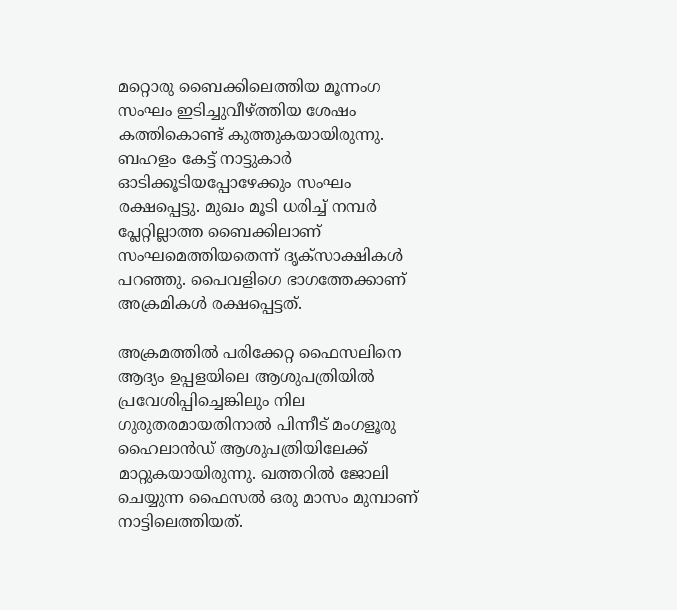മറ്റൊരു ബൈക്കിലെത്തിയ മൂന്നംഗ സംഘം ഇടിച്ചുവീഴ്ത്തിയ ശേഷം കത്തികൊണ്ട് കുത്തുകയായിരുന്നു. ബഹളം കേട്ട് നാട്ടുകാര്‍ ഓടിക്കൂടിയപ്പോഴേക്കും സംഘം രക്ഷപ്പെട്ടു. മുഖം മൂടി ധരിച്ച് നമ്പര്‍ പ്ലേറ്റില്ലാത്ത ബൈക്കിലാണ് സംഘമെത്തിയതെന്ന് ദൃക്‌സാക്ഷികള്‍ പറഞ്ഞു. പൈവളിഗെ ഭാഗത്തേക്കാണ് അക്രമികള്‍ രക്ഷപ്പെട്ടത്.

അക്രമത്തില്‍ പരിക്കേറ്റ ഫൈസലിനെ ആദ്യം ഉപ്പളയിലെ ആശുപത്രിയില്‍ പ്രവേശിപ്പിച്ചെങ്കിലും നില ഗുരുതരമായതിനാല്‍ പിന്നീട് മംഗളൂരു ഹൈലാന്‍ഡ് ആശുപത്രിയിലേക്ക് മാറ്റുകയായിരുന്നു. ഖത്തറില്‍ ജോലി ചെയ്യുന്ന ഫൈസല്‍ ഒരു മാസം മുമ്പാണ് നാട്ടിലെത്തിയത്.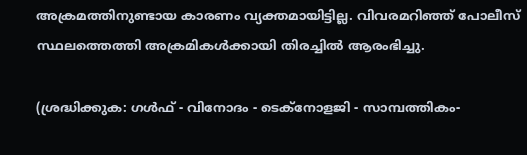അക്രമത്തിനുണ്ടായ കാരണം വ്യക്തമായിട്ടില്ല. വിവരമറിഞ്ഞ് പോലീസ് സ്ഥലത്തെത്തി അക്രമികള്‍ക്കായി തിരച്ചില്‍ ആരംഭിച്ചു.

(ശ്രദ്ധിക്കുക: ഗൾഫ് - വിനോദം - ടെക്നോളജി - സാമ്പത്തികം-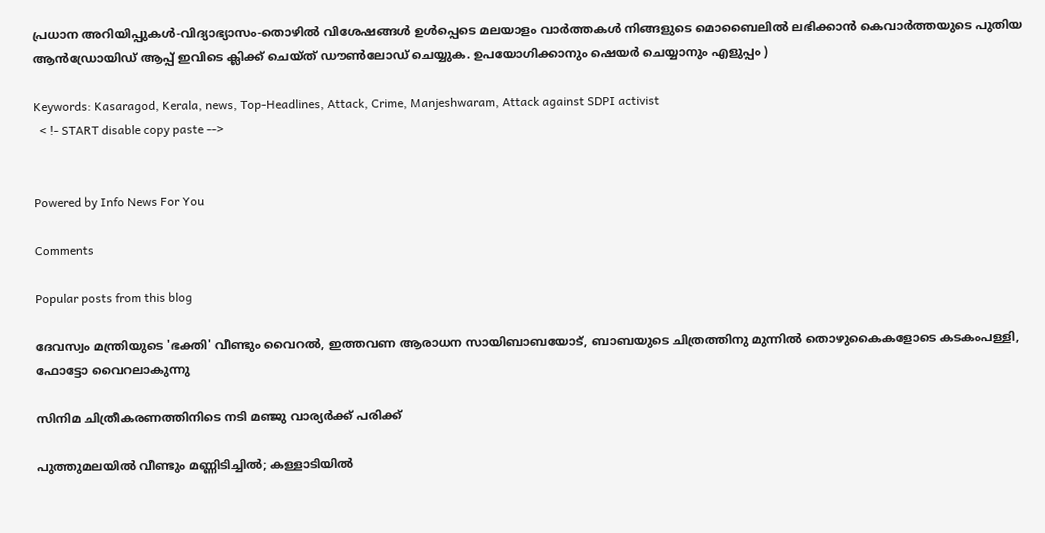പ്രധാന അറിയിപ്പുകൾ-വിദ്യാഭ്യാസം-തൊഴിൽ വിശേഷങ്ങൾ ഉൾപ്പെടെ മലയാളം വാർത്തകൾ നിങ്ങളുടെ മൊബൈലിൽ ലഭിക്കാൻ കെവാർത്തയുടെ പുതിയ ആൻഡ്രോയിഡ് ആപ്പ് ഇവിടെ ക്ലിക്ക് ചെയ്ത് ഡൗൺലോഡ് ചെയ്യുക. ഉപയോഗിക്കാനും ഷെയർ ചെയ്യാനും എളുപ്പം )

Keywords: Kasaragod, Kerala, news, Top-Headlines, Attack, Crime, Manjeshwaram, Attack against SDPI activist
  < !- START disable copy paste -->


Powered by Info News For You

Comments

Popular posts from this blog

ദേവസ്വം മന്ത്രിയുടെ 'ഭക്തി' വീണ്ടും വൈറല്‍, ഇത്തവണ ആരാധന സായിബാബയോട്, ബാബയുടെ ചിത്രത്തിനു മുന്നില്‍ തൊഴുകൈകളോടെ കടകംപള്ളി, ഫോട്ടോ വൈറലാകുന്നു

സിനിമ ചിത്രീകരണത്തിനിടെ നടി മഞ്ജു വാര്യര്‍ക്ക് പരിക്ക്

പുത്തുമലയില്‍ വീണ്ടും മണ്ണിടിച്ചില്‍; കള്ളാടിയില്‍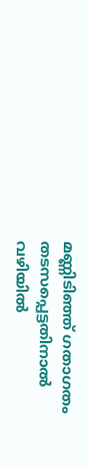മണ്ണിടിഞ്ഞ് ഗതാഗതം തടസപ്പെട്ടതിനാല്‍ വഴിയില്‍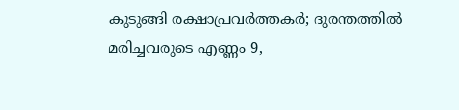കുടുങ്ങി രക്ഷാപ്രവര്‍ത്തകര്‍; ദുരന്തത്തില്‍ മരിച്ചവരുടെ എണ്ണം 9,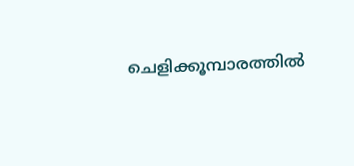ചെളിക്കൂമ്പാരത്തില്‍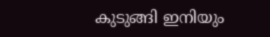കുടുങ്ങി ഇനിയും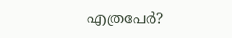എത്രപേര്‍?